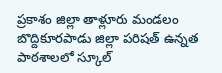ప్రకాశం జిల్లా తాళ్లూరు మండలం బొద్దికూరపాడు జిల్లా పరిషత్ ఉన్నత పాఠశాలలో స్కూల్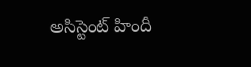అసిస్టెంట్ హిందీ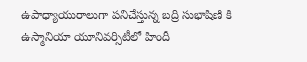ఉపాధ్యాయురాలుగా పనిచేస్తున్న బద్రి సుభాషిణి కి ఉస్మానియా యూనివర్సిటీలో హిందీ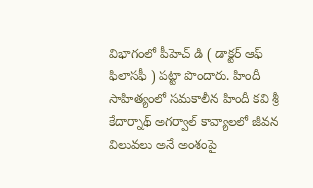విభాగంలో పీహెచ్ డి ( డాక్టర్ ఆఫ్ ఫిలాసఫీ ) పట్టా పొందారు. హిందీ సాహిత్యంలో సమకాలీన హిందీ కవి శ్రీ కేదార్నాథ్ అగర్వాల్ కావ్యాలలో జీవన విలువలు అనే అంశంపై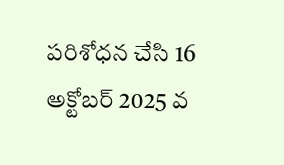పరిశోధన చేసి 16 అక్టోబర్ 2025 వ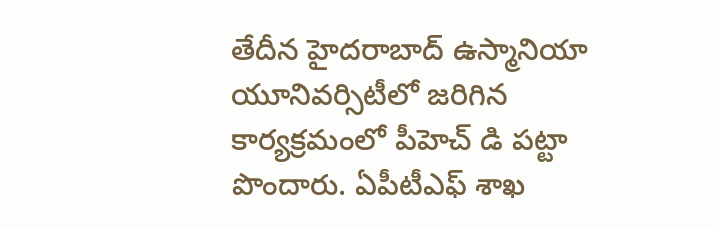తేదీన హైదరాబాద్ ఉస్మానియా యూనివర్సిటీలో జరిగిన కార్యక్రమంలో పీహెచ్ డి పట్టా పొందారు. ఏపీటీఎఫ్ శాఖ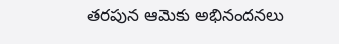తరపున ఆమెకు అభినందనలు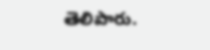తెలిపారు.